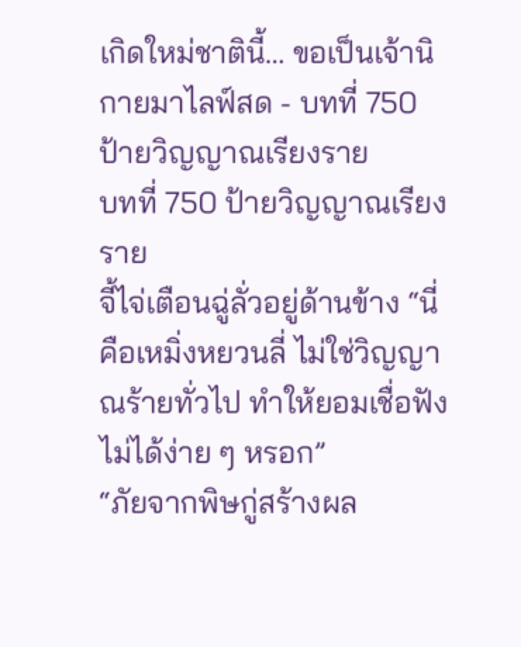เกิดใหม่ชาตินี้… ขอเป็นเจ้านิกายมาไลฟ์สด - บทที่ 750 ป้ายวิญญาณเรียงราย
บทที่ 750 ป้ายวิญญาณเรียงราย
จี้ไจ่เตือนฉู่ลั่วอยู่ด้านข้าง “นี่คือเหมิ่งหยวนลี่ ไม่ใช่วิญญาณร้ายทั่วไป ทำให้ยอมเชื่อฟังไม่ได้ง่าย ๆ หรอก”
“ภัยจากพิษกู่สร้างผล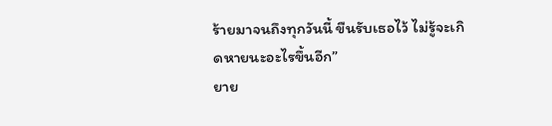ร้ายมาจนถึงทุกวันนี้ ขืนรับเธอไว้ ไม่รู้จะเกิดหายนะอะไรขึ้นอีก”
ยาย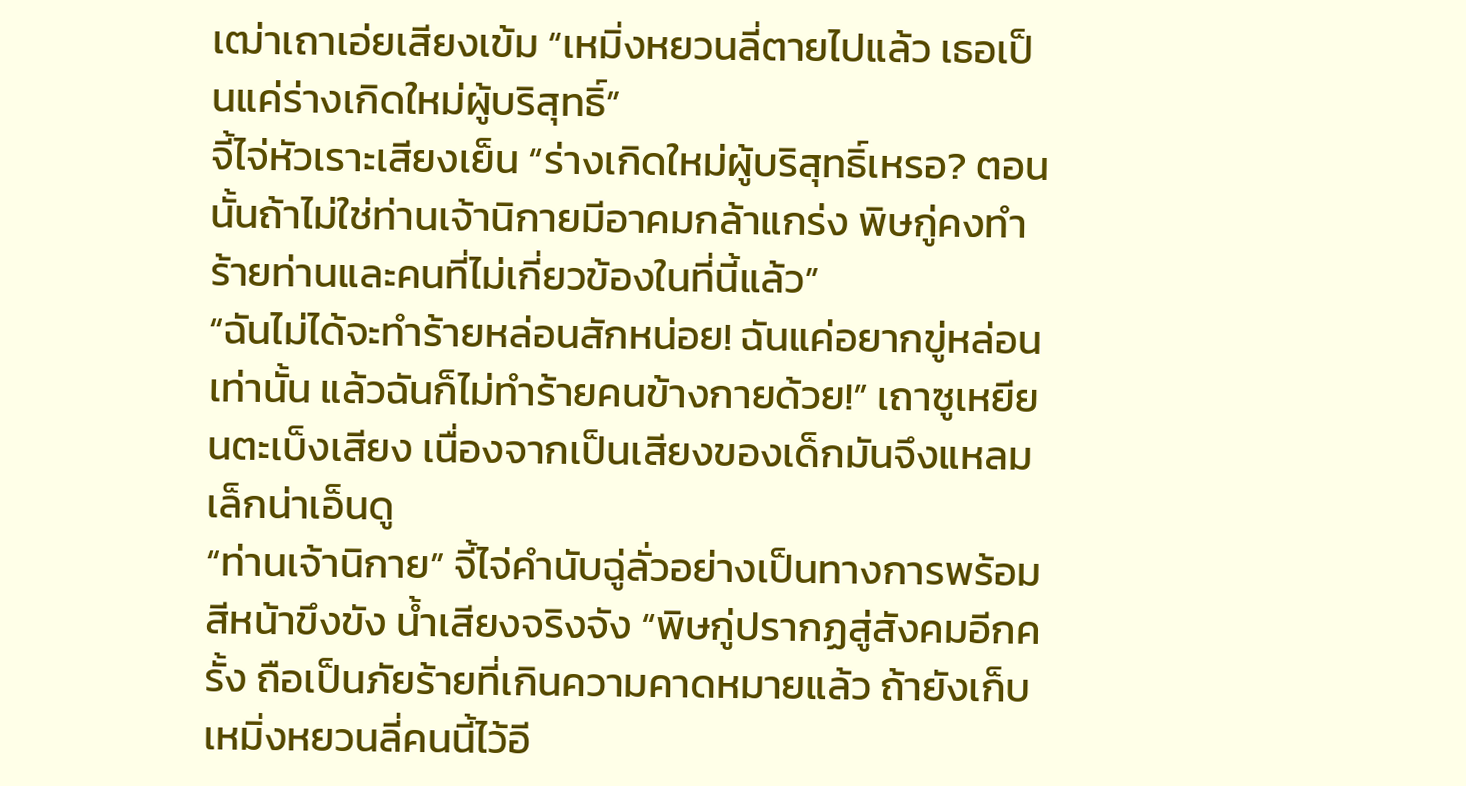เฒ่าเถาเอ่ยเสียงเข้ม “เหมิ่งหยวนลี่ตายไปแล้ว เธอเป็นแค่ร่างเกิดใหม่ผู้บริสุทธิ์”
จี้ไจ่หัวเราะเสียงเย็น “ร่างเกิดใหม่ผู้บริสุทธิ์เหรอ? ตอนนั้นถ้าไม่ใช่ท่านเจ้านิกายมีอาคมกล้าแกร่ง พิษกู่คงทำร้ายท่านและคนที่ไม่เกี่ยวข้องในที่นี้แล้ว”
“ฉันไม่ได้จะทำร้ายหล่อนสักหน่อย! ฉันแค่อยากขู่หล่อนเท่านั้น แล้วฉันก็ไม่ทำร้ายคนข้างกายด้วย!” เถาซูเหยียนตะเบ็งเสียง เนื่องจากเป็นเสียงของเด็กมันจึงแหลมเล็กน่าเอ็นดู
“ท่านเจ้านิกาย” จี้ไจ่คำนับฉู่ลั่วอย่างเป็นทางการพร้อมสีหน้าขึงขัง น้ำเสียงจริงจัง “พิษกู่ปรากฏสู่สังคมอีกครั้ง ถือเป็นภัยร้ายที่เกินความคาดหมายแล้ว ถ้ายังเก็บเหมิ่งหยวนลี่คนนี้ไว้อี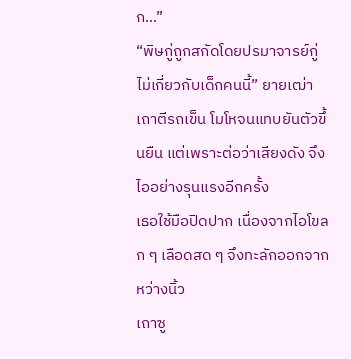ก…”
“พิษกู่ถูกสกัดโดยปรมาจารย์กู่ ไม่เกี่ยวกับเด็กคนนี้” ยายเฒ่าเถาตีรถเข็น โมโหจนแทบยันตัวขึ้นยืน แต่เพราะต่อว่าเสียงดัง จึงไออย่างรุนแรงอีกครั้ง
เธอใช้มือปิดปาก เนื่องจากไอโขลก ๆ เลือดสด ๆ จึงทะลักออกจากหว่างนิ้ว
เถาซู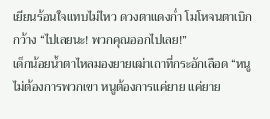เยียนร้อนใจแทบไม่ไหว ดวงตาแดงก่ำ โมโหจนตาเบิกกว้าง “ไปเลยนะ! พวกคุณออกไปเลย!”
เด็กน้อยน้ำตาไหลมองยายเฒ่าเถาที่กระอักเลือด “หนูไม่ต้องการพวกเขา หนูต้องการแค่ยาย แค่ยาย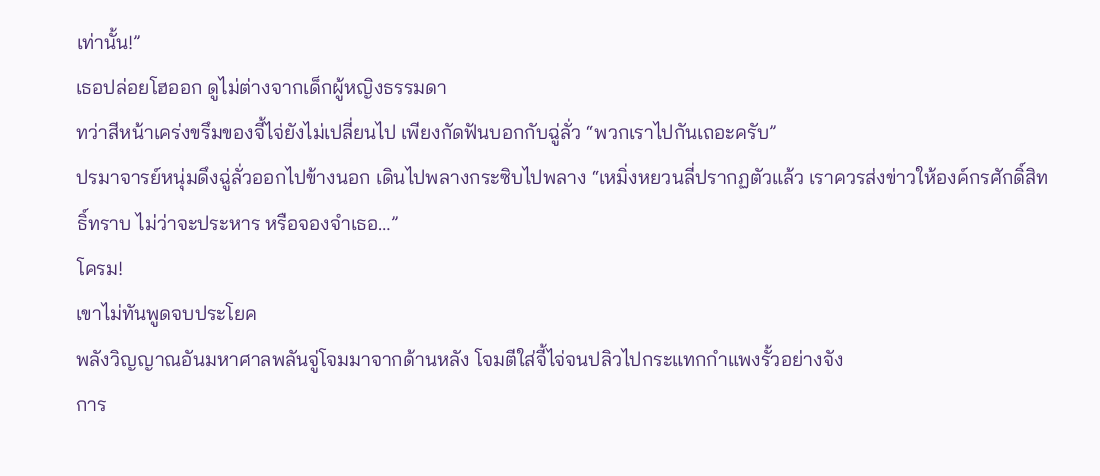เท่านั้น!”
เธอปล่อยโฮออก ดูไม่ต่างจากเด็กผู้หญิงธรรมดา
ทว่าสีหน้าเคร่งขรึมของจี้ไจ่ยังไม่เปลี่ยนไป เพียงกัดฟันบอกกับฉู่ลั่ว “พวกเราไปกันเถอะครับ”
ปรมาจารย์หนุ่มดึงฉู่ลั่วออกไปข้างนอก เดินไปพลางกระซิบไปพลาง “เหมิ่งหยวนลี่ปรากฏตัวแล้ว เราควรส่งข่าวให้องค์กรศักดิ์สิทธิ์ทราบ ไม่ว่าจะประหาร หรือจองจำเธอ…”
โครม!
เขาไม่ทันพูดจบประโยค
พลังวิญญาณอันมหาศาลพลันจู่โจมมาจากด้านหลัง โจมตีใส่จี้ไจ่จนปลิวไปกระแทกกำแพงรั้วอย่างจัง
การ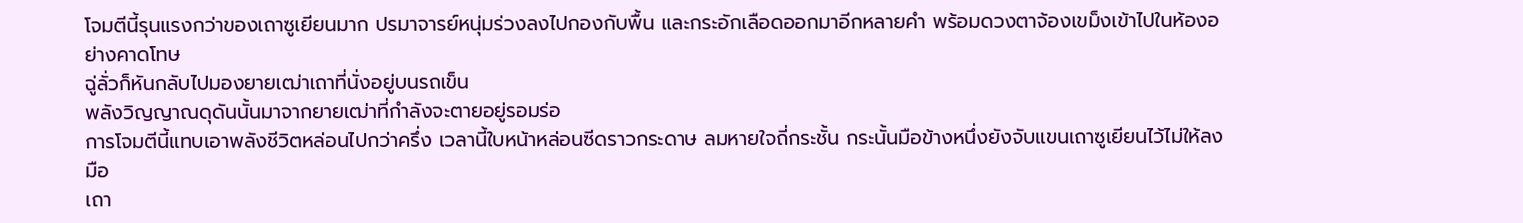โจมตีนี้รุนแรงกว่าของเถาซูเยียนมาก ปรมาจารย์หนุ่มร่วงลงไปกองกับพื้น และกระอักเลือดออกมาอีกหลายคำ พร้อมดวงตาจ้องเขม็งเข้าไปในห้องอย่างคาดโทษ
ฉู่ลั่วก็หันกลับไปมองยายเฒ่าเถาที่นั่งอยู่บนรถเข็น
พลังวิญญาณดุดันนั้นมาจากยายเฒ่าที่กำลังจะตายอยู่รอมร่อ
การโจมตีนี้แทบเอาพลังชีวิตหล่อนไปกว่าครึ่ง เวลานี้ใบหน้าหล่อนซีดราวกระดาษ ลมหายใจถี่กระชั้น กระนั้นมือข้างหนึ่งยังจับแขนเถาซูเยียนไว้ไม่ให้ลงมือ
เถา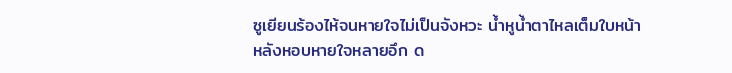ซูเยียนร้องไห้จนหายใจไม่เป็นจังหวะ น้ำหูน้ำตาไหลเต็มใบหน้า
หลังหอบหายใจหลายอึก ด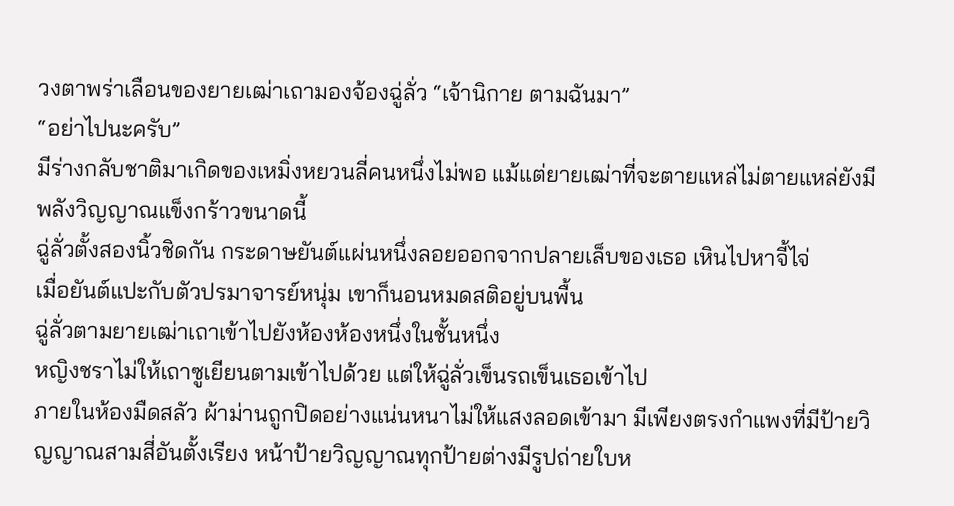วงตาพร่าเลือนของยายเฒ่าเถามองจ้องฉู่ลั่ว “เจ้านิกาย ตามฉันมา”
“อย่าไปนะครับ”
มีร่างกลับชาติมาเกิดของเหมิ่งหยวนลี่คนหนึ่งไม่พอ แม้แต่ยายเฒ่าที่จะตายแหล่ไม่ตายแหล่ยังมีพลังวิญญาณแข็งกร้าวขนาดนี้
ฉู่ลั่วตั้งสองนิ้วชิดกัน กระดาษยันต์แผ่นหนึ่งลอยออกจากปลายเล็บของเธอ เหินไปหาจี้ไจ่
เมื่อยันต์แปะกับตัวปรมาจารย์หนุ่ม เขาก็นอนหมดสติอยู่บนพื้น
ฉู่ลั่วตามยายเฒ่าเถาเข้าไปยังห้องห้องหนึ่งในชั้นหนึ่ง
หญิงชราไม่ให้เถาซูเยียนตามเข้าไปด้วย แต่ให้ฉู่ลั่วเข็นรถเข็นเธอเข้าไป
ภายในห้องมืดสลัว ผ้าม่านถูกปิดอย่างแน่นหนาไม่ให้แสงลอดเข้ามา มีเพียงตรงกำแพงที่มีป้ายวิญญาณสามสี่อันตั้งเรียง หน้าป้ายวิญญาณทุกป้ายต่างมีรูปถ่ายใบห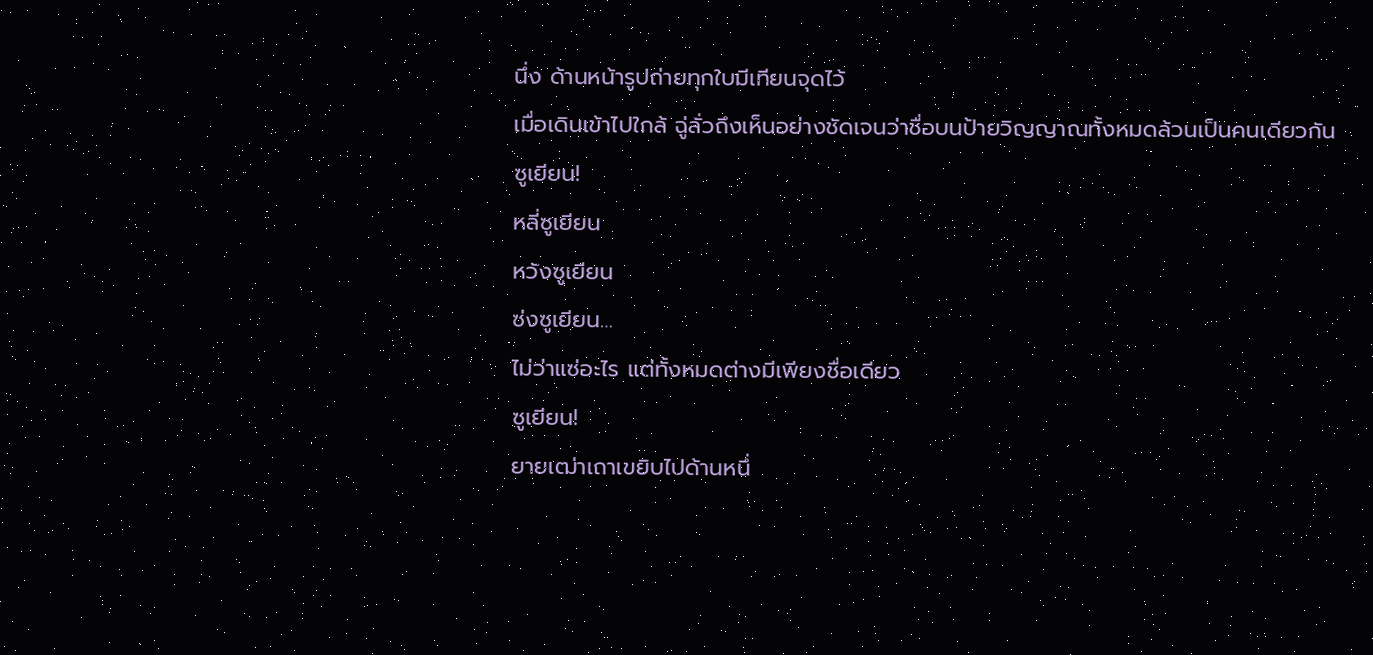นึ่ง ด้านหน้ารูปถ่ายทุกใบมีเทียนจุดไว้
เมื่อเดินเข้าไปใกล้ ฉู่ลั่วถึงเห็นอย่างชัดเจนว่าชื่อบนป้ายวิญญาณทั้งหมดล้วนเป็นคนเดียวกัน
ซูเยียน!
หลี่ซูเยียน
หวังซูเยียน
ซ่งซูเยียน…
ไม่ว่าแซ่อะไร แต่ทั้งหมดต่างมีเพียงชื่อเดียว
ซูเยียน!
ยายเฒ่าเถาเขยิบไปด้านหนึ่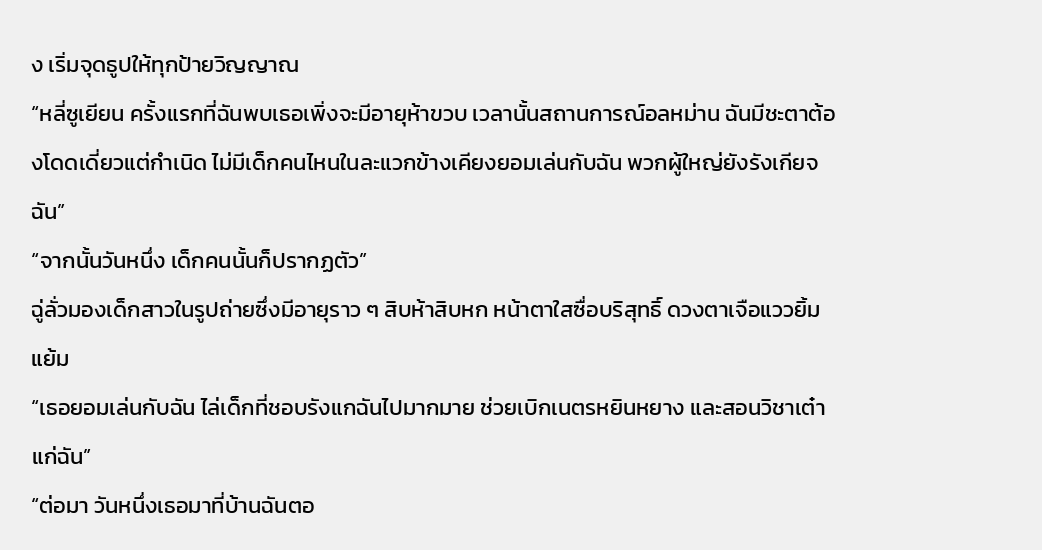ง เริ่มจุดธูปให้ทุกป้ายวิญญาณ
“หลี่ซูเยียน ครั้งแรกที่ฉันพบเธอเพิ่งจะมีอายุห้าขวบ เวลานั้นสถานการณ์อลหม่าน ฉันมีชะตาต้องโดดเดี่ยวแต่กำเนิด ไม่มีเด็กคนไหนในละแวกข้างเคียงยอมเล่นกับฉัน พวกผู้ใหญ่ยังรังเกียจฉัน”
“จากนั้นวันหนึ่ง เด็กคนนั้นก็ปรากฏตัว”
ฉู่ลั่วมองเด็กสาวในรูปถ่ายซึ่งมีอายุราว ๆ สิบห้าสิบหก หน้าตาใสซื่อบริสุทธิ์ ดวงตาเจือแววยิ้มแย้ม
“เธอยอมเล่นกับฉัน ไล่เด็กที่ชอบรังแกฉันไปมากมาย ช่วยเบิกเนตรหยินหยาง และสอนวิชาเต๋าแก่ฉัน”
“ต่อมา วันหนึ่งเธอมาที่บ้านฉันตอ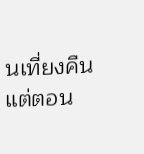นเที่ยงคืน แต่ตอน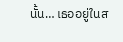นั้น… เธออยู่ในส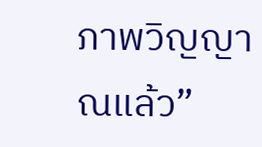ภาพวิญญาณแล้ว”